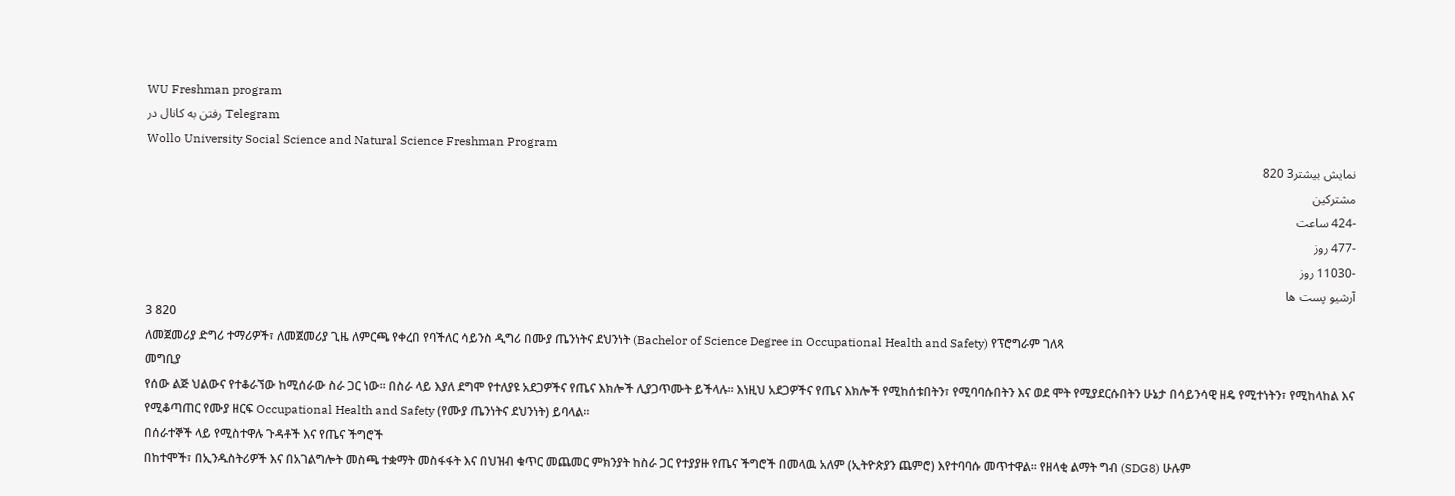WU Freshman program
رفتن به کانال در Telegram
Wollo University Social Science and Natural Science Freshman Program
نمایش بیشتر3 820
مشترکین
-424 ساعت
-477 روز
-11030 روز
آرشیو پست ها
3 820
ለመጀመሪያ ድግሪ ተማሪዎች፣ ለመጀመሪያ ጊዜ ለምርጫ የቀረበ የባችለር ሳይንስ ዲግሪ በሙያ ጤንነትና ደህንነት (Bachelor of Science Degree in Occupational Health and Safety) የፕሮግራም ገለጻ
መግቢያ
የሰው ልጅ ህልውና የተቆራኘው ከሚሰራው ስራ ጋር ነው። በስራ ላይ እያለ ደግሞ የተለያዩ አደጋዎችና የጤና እክሎች ሊያጋጥሙት ይችላሉ። እነዚህ አደጋዎችና የጤና እክሎች የሚከሰቱበትን፣ የሚባባሱበትን እና ወደ ሞት የሚያደርሱበትን ሁኔታ በሳይንሳዊ ዘዴ የሚተነትን፣ የሚከላከል እና የሚቆጣጠር የሙያ ዘርፍ Occupational Health and Safety (የሙያ ጤንነትና ደህንነት) ይባላል።
በሰራተኞች ላይ የሚስተዋሉ ጉዳቶች እና የጤና ችግሮች
በከተሞች፣ በኢንዱስትሪዎች እና በአገልግሎት መስጫ ተቋማት መስፋፋት እና በህዝብ ቁጥር መጨመር ምክንያት ከስራ ጋር የተያያዙ የጤና ችግሮች በመላዉ አለም (ኢትዮጵያን ጨምሮ) እየተባባሱ መጥተዋል፡፡ የዘላቂ ልማት ግብ (SDG8) ሁሉም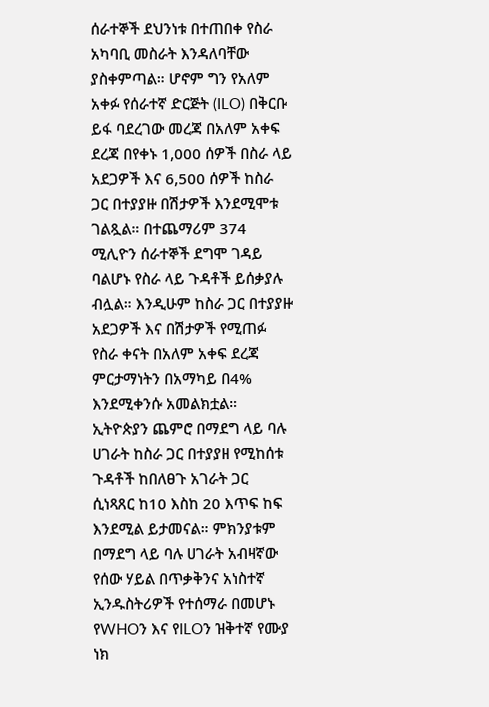ሰራተኞች ደህንነቱ በተጠበቀ የስራ አካባቢ መስራት እንዳለባቸው ያስቀምጣል። ሆኖም ግን የአለም አቀፉ የሰራተኛ ድርጅት (ILO) በቅርቡ ይፋ ባደረገው መረጃ በአለም አቀፍ ደረጃ በየቀኑ 1,000 ሰዎች በስራ ላይ አደጋዎች እና 6,500 ሰዎች ከስራ ጋር በተያያዙ በሽታዎች እንደሚሞቱ ገልጿል። በተጨማሪም 374 ሚሊዮን ሰራተኞች ደግሞ ገዳይ ባልሆኑ የስራ ላይ ጉዳቶች ይሰቃያሉ ብሏል። እንዲሁም ከስራ ጋር በተያያዙ አደጋዎች እና በሽታዎች የሚጠፉ የስራ ቀናት በአለም አቀፍ ደረጃ ምርታማነትን በአማካይ በ4% እንደሚቀንሱ አመልክቷል። ኢትዮጵያን ጨምሮ በማደግ ላይ ባሉ ሀገራት ከስራ ጋር በተያያዘ የሚከሰቱ ጉዳቶች ከበለፀጉ አገራት ጋር ሲነጻጸር ከ10 እስከ 20 እጥፍ ከፍ እንደሚል ይታመናል። ምክንያቱም በማደግ ላይ ባሉ ሀገራት አብዛኛው የሰው ሃይል በጥቃቅንና አነስተኛ ኢንዱስትሪዎች የተሰማራ በመሆኑ የWHOን እና የILOን ዝቅተኛ የሙያ ነክ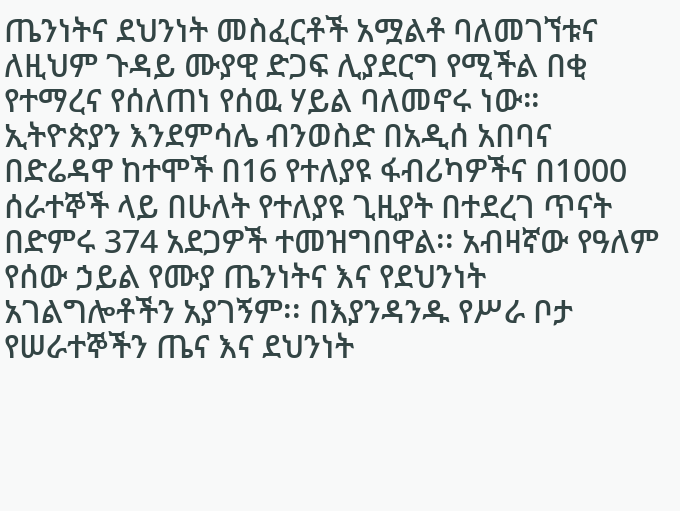ጤንነትና ደህንነት መስፈርቶች አሟልቶ ባለመገኘቱና ለዚህም ጉዳይ ሙያዊ ድጋፍ ሊያደርግ የሚችል በቂ የተማረና የሰለጠነ የሰዉ ሃይል ባለመኖሩ ነው። ኢትዮጵያን እንደምሳሌ ብንወስድ በአዲሰ አበባና በድሬዳዋ ከተሞች በ16 የተለያዩ ፋብሪካዎችና በ1000 ሰራተኞች ላይ በሁለት የተለያዩ ጊዚያት በተደረገ ጥናት በድምሩ 374 አደጋዎች ተመዝግበዋል፡፡ አብዛኛው የዓለም የሰው ኃይል የሙያ ጤንነትና እና የደህንነት አገልግሎቶችን አያገኝም፡፡ በእያንዳንዱ የሥራ ቦታ የሠራተኞችን ጤና እና ደህንነት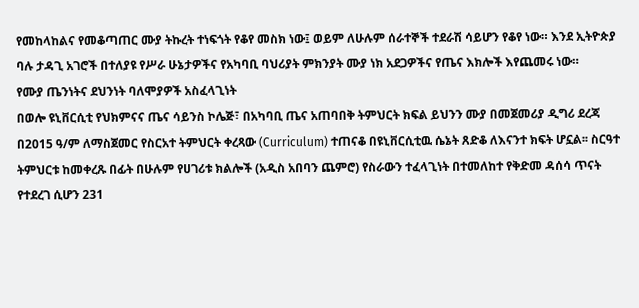የመከላከልና የመቆጣጠር ሙያ ትኩረት ተነፍጎት የቆየ መስክ ነው፤ ወይም ለሁሉም ሰራተኞች ተደራሽ ሳይሆን የቆየ ነው። እንደ ኢትዮጵያ ባሉ ታዳጊ አገሮች በተለያዩ የሥራ ሁኔታዎችና የአካባቢ ባህሪያት ምክንያት ሙያ ነክ አደጋዎችና የጤና እክሎች እየጨመሩ ነው።
የሙያ ጤንነትና ደህንነት ባለሞያዎች አስፈላጊነት
በወሎ ዩኒቨርሲቲ የህክምናና ጤና ሳይንስ ኮሌጅ፣ በአካባቢ ጤና አጠባበቅ ትምህርት ክፍል ይህንን ሙያ በመጀመሪያ ዲግሪ ደረጃ በ2015 ዓ/ም ለማስጀመር የስርአተ ትምህርት ቀረጻው (Curriculum) ተጠናቆ በዩኒቨርሲቲዉ ሴኔት ጸድቆ ለእናንተ ክፍት ሆኗል፡፡ ስርዓተ ትምህርቱ ከመቀረጹ በፊት በሁሉም የሀገሪቱ ክልሎች (አዲስ አበባን ጨምሮ) የስራውን ተፈላጊነት በተመለከተ የቅድመ ዳሰሳ ጥናት የተደረገ ሲሆን 231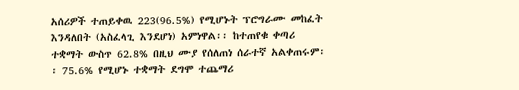አሰሪዎች ተጠይቀዉ 223(96.5%) የሚሆኑት ፕሮግራሙ መከፈት እንዳለበት (አስፈላጊ እንደሆነ) አምነዋል፡፡ ከተጠየቁ ቀጣሪ ተቋማት ውስጥ 62.8% በዚህ ሙያ የሰለጠነ ሰራተኛ አልቀጠሩም፡፡ 75.6% የሚሆኑ ተቋማት ደግሞ ተጨማሪ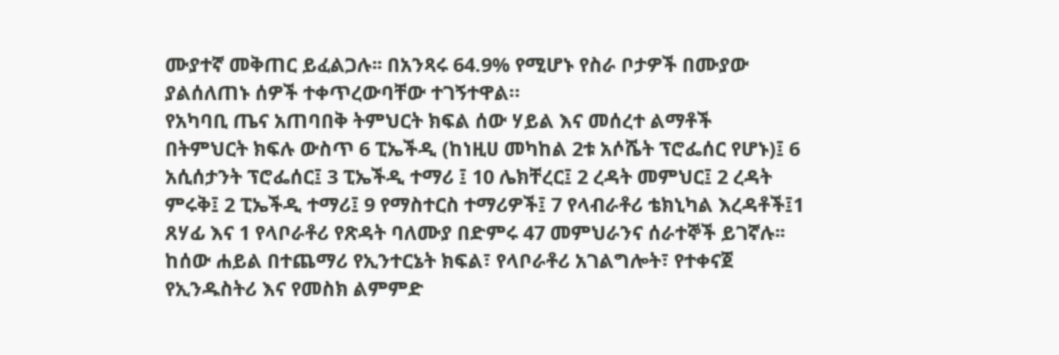ሙያተኛ መቅጠር ይፈልጋሉ፡፡ በአንጻሩ 64.9% የሚሆኑ የስራ ቦታዎች በሙያው ያልሰለጠኑ ሰዎች ተቀጥረውባቸው ተገኝተዋል።
የአካባቢ ጤና አጠባበቅ ትምህርት ክፍል ሰው ሃይል እና መሰረተ ልማቶች
በትምህርት ክፍሉ ውስጥ 6 ፒኤችዲ (ከነዚሀ መካከል 2ቱ አሶሼት ፕሮፌሰር የሆኑ)፤ 6 አሲሰታንት ፕሮፌሰር፤ 3 ፒኤችዲ ተማሪ ፤ 10 ሌክቸረር፤ 2 ረዳት መምህር፤ 2 ረዳት ምሩቅ፤ 2 ፒኤችዲ ተማሪ፤ 9 የማስተርስ ተማሪዎች፤ 7 የላብራቶሪ ቴክኒካል እረዳቶች፤1 ጸሃፊ እና 1 የላቦራቶሪ የጽዳት ባለሙያ በድምሩ 47 መምህራንና ሰራተኞች ይገኛሉ፡፡ ከሰው ሐይል በተጨማሪ የኢንተርኔት ክፍል፣ የላቦራቶሪ አገልግሎት፣ የተቀናጀ የኢንዱስትሪ እና የመስክ ልምምድ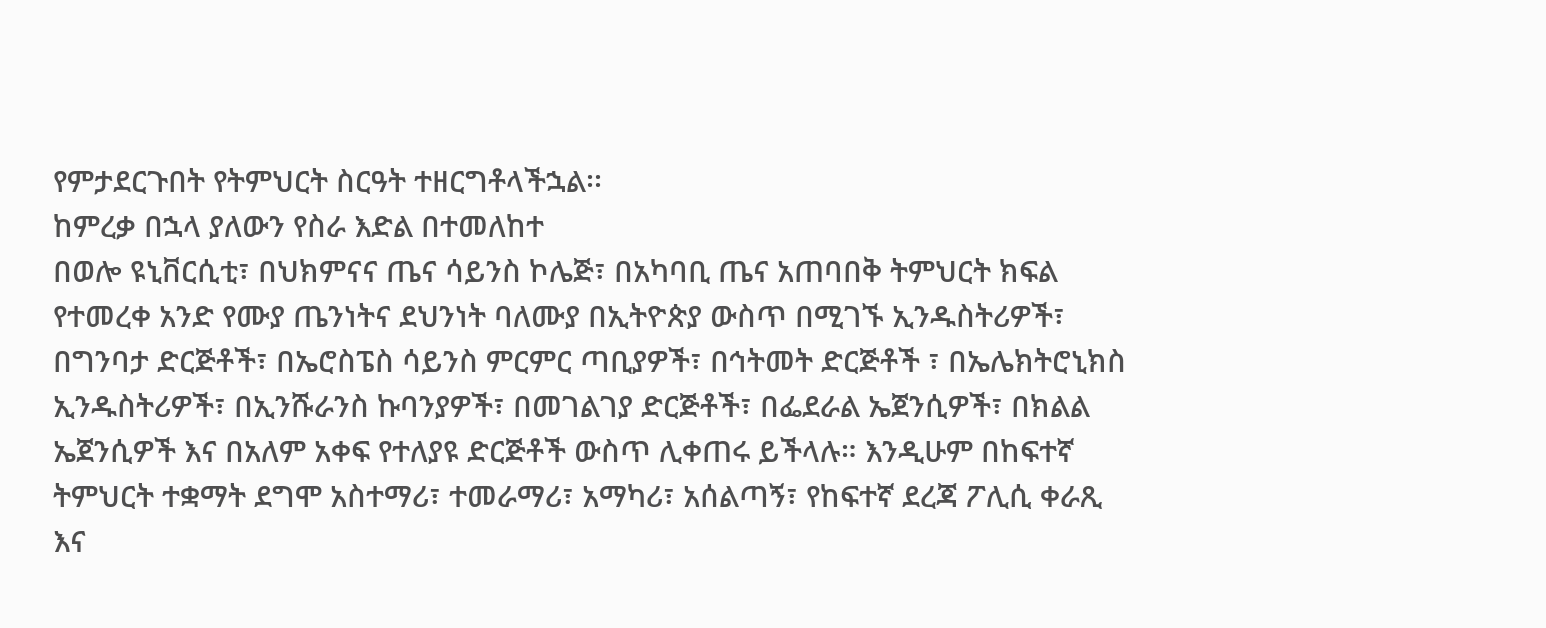የምታደርጉበት የትምህርት ስርዓት ተዘርግቶላችኋል፡፡
ከምረቃ በኋላ ያለውን የስራ እድል በተመለከተ
በወሎ ዩኒቨርሲቲ፣ በህክምናና ጤና ሳይንስ ኮሌጅ፣ በአካባቢ ጤና አጠባበቅ ትምህርት ክፍል የተመረቀ አንድ የሙያ ጤንነትና ደህንነት ባለሙያ በኢትዮጵያ ውስጥ በሚገኙ ኢንዱስትሪዎች፣ በግንባታ ድርጅቶች፣ በኤሮስፔስ ሳይንስ ምርምር ጣቢያዎች፣ በኅትመት ድርጅቶች ፣ በኤሌክትሮኒክስ ኢንዱስትሪዎች፣ በኢንሹራንስ ኩባንያዎች፣ በመገልገያ ድርጅቶች፣ በፌደራል ኤጀንሲዎች፣ በክልል ኤጀንሲዎች እና በአለም አቀፍ የተለያዩ ድርጅቶች ውስጥ ሊቀጠሩ ይችላሉ። እንዲሁም በከፍተኛ ትምህርት ተቋማት ደግሞ አስተማሪ፣ ተመራማሪ፣ አማካሪ፣ አሰልጣኝ፣ የከፍተኛ ደረጃ ፖሊሲ ቀራጺ እና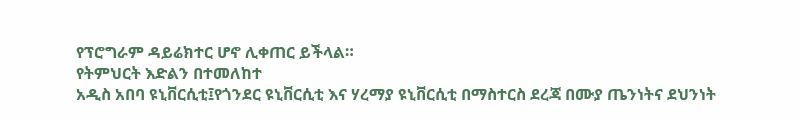የፕሮግራም ዳይሬክተር ሆኖ ሊቀጠር ይችላል።
የትምህርት እድልን በተመለከተ
አዲስ አበባ ዩኒቨርሲቲ፤የጎንደር ዩኒቨርሲቲ እና ሃረማያ ዩኒቨርሲቲ በማስተርስ ደረጃ በሙያ ጤንነትና ደህንነት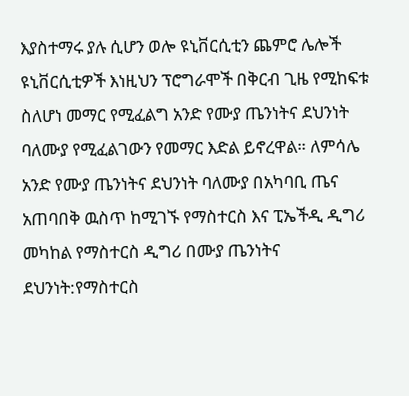እያስተማሩ ያሉ ሲሆን ወሎ ዩኒቨርሲቲን ጨምሮ ሌሎች ዩኒቨርሲቲዎች እነዚህን ፕሮግራሞች በቅርብ ጊዜ የሚከፍቱ ስለሆነ መማር የሚፈልግ አንድ የሙያ ጤንነትና ደህንነት ባለሙያ የሚፈልገውን የመማር እድል ይኖረዋል። ለምሳሌ አንድ የሙያ ጤንነትና ደህንነት ባለሙያ በአካባቢ ጤና አጠባበቅ ዉስጥ ከሚገኙ የማስተርስ እና ፒኤችዲ ዲግሪ መካከል የማስተርስ ዲግሪ በሙያ ጤንነትና ደህንነት:የማስተርስ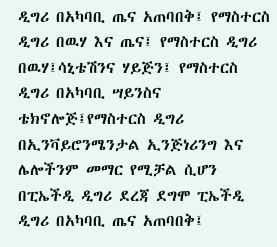ዲግሪ በአካባቢ ጤና አጠባበቅ፤ የማስተርስ ዲግሪ በዉሃ እና ጤና፤ የማስተርስ ዲግሪ በዉሃ፤ሳኒቴሽንና ሃይጅን፤ የማስተርስ ዲግሪ በአካባቢ ሣይንስና ቴክኖሎጅ፤የማስተርስ ዲግሪ በኢንቫይሮንሜንታል ኢንጅነሪንግ እና ሌሎችንም መማር የሚቻል ሲሆን በፒኤችዲ ዲግሪ ደረጃ ደግሞ ፒኤችዲ ዲግሪ በአካባቢ ጤና አጠባበቅ፤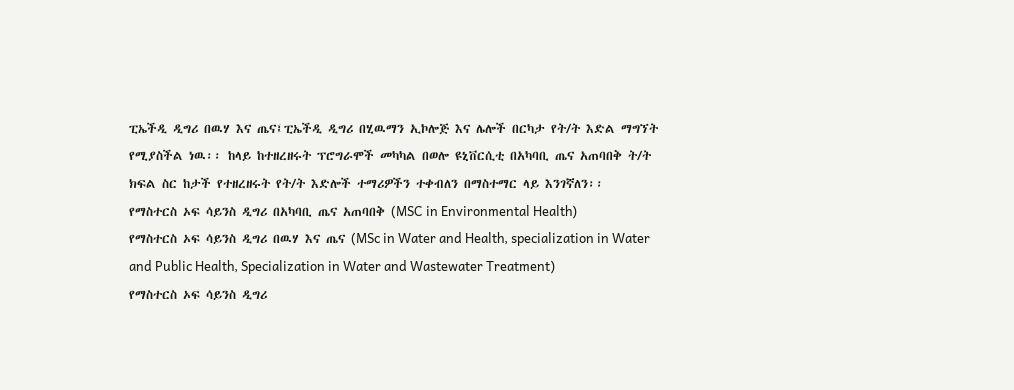ፒኤችዲ ዲግሪ በዉሃ እና ጤና፤ፒኤችዲ ዲግሪ በሂዉማን ኢኮሎጅ እና ሌሎች በርካታ የት/ት እድል ማግኘት የሚያስችል ነዉ፡፡ ከላይ ከተዘረዘሩት ፕሮግራሞች መካካል በወሎ ዩኒቨርሲቲ በአካባቢ ጤና አጠባበቅ ት/ት ክፍል ስር ከታች የተዘረዘሩት የት/ት እድሎች ተማሪዎችን ተቀብለን በማስተማር ላይ እንገኛለን፡፡
የማስተርስ ኦፍ ሳይንስ ዲግሪ በአካባቢ ጤና አጠባበቅ (MSC in Environmental Health)
የማስተርስ ኦፍ ሳይንስ ዲግሪ በዉሃ እና ጤና (MSc in Water and Health, specialization in Water and Public Health, Specialization in Water and Wastewater Treatment)
የማስተርስ ኦፍ ሳይንስ ዲግሪ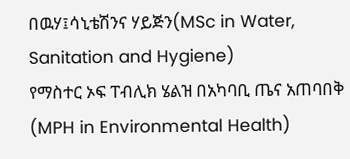በዉሃ፤ሳኒቴሽንና ሃይጅን(MSc in Water, Sanitation and Hygiene)
የማስተር ኦፍ ፐብሊክ ሄልዝ በአካባቢ ጤና አጠባበቅ (MPH in Environmental Health)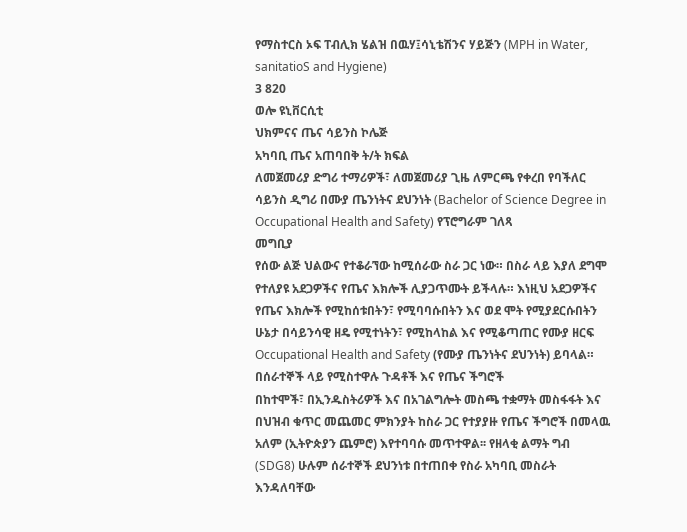የማስተርስ ኦፍ ፐብሊክ ሄልዝ በዉሃ፤ሳኒቴሽንና ሃይጅን (MPH in Water, sanitatioS and Hygiene)
3 820
ወሎ ዩኒቨርሲቲ
ህክምናና ጤና ሳይንስ ኮሌጅ
አካባቢ ጤና አጠባበቅ ት/ት ክፍል
ለመጀመሪያ ድግሪ ተማሪዎች፣ ለመጀመሪያ ጊዜ ለምርጫ የቀረበ የባችለር ሳይንስ ዲግሪ በሙያ ጤንነትና ደህንነት (Bachelor of Science Degree in Occupational Health and Safety) የፕሮግራም ገለጻ
መግቢያ
የሰው ልጅ ህልውና የተቆራኘው ከሚሰራው ስራ ጋር ነው። በስራ ላይ እያለ ደግሞ የተለያዩ አደጋዎችና የጤና እክሎች ሊያጋጥሙት ይችላሉ። እነዚህ አደጋዎችና የጤና እክሎች የሚከሰቱበትን፣ የሚባባሱበትን እና ወደ ሞት የሚያደርሱበትን ሁኔታ በሳይንሳዊ ዘዴ የሚተነትን፣ የሚከላከል እና የሚቆጣጠር የሙያ ዘርፍ Occupational Health and Safety (የሙያ ጤንነትና ደህንነት) ይባላል።
በሰራተኞች ላይ የሚስተዋሉ ጉዳቶች እና የጤና ችግሮች
በከተሞች፣ በኢንዱስትሪዎች እና በአገልግሎት መስጫ ተቋማት መስፋፋት እና በህዝብ ቁጥር መጨመር ምክንያት ከስራ ጋር የተያያዙ የጤና ችግሮች በመላዉ አለም (ኢትዮጵያን ጨምሮ) እየተባባሱ መጥተዋል፡፡ የዘላቂ ልማት ግብ (SDG8) ሁሉም ሰራተኞች ደህንነቱ በተጠበቀ የስራ አካባቢ መስራት እንዳለባቸው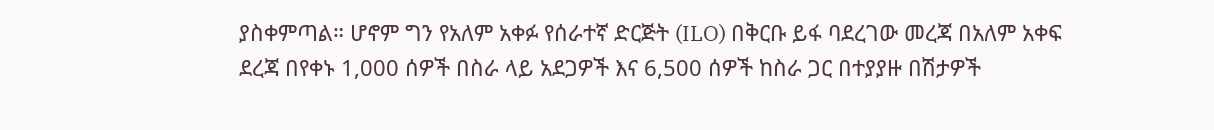ያስቀምጣል። ሆኖም ግን የአለም አቀፉ የሰራተኛ ድርጅት (ILO) በቅርቡ ይፋ ባደረገው መረጃ በአለም አቀፍ ደረጃ በየቀኑ 1,000 ሰዎች በስራ ላይ አደጋዎች እና 6,500 ሰዎች ከስራ ጋር በተያያዙ በሽታዎች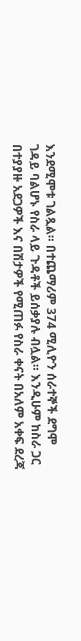እንደሚሞቱ ገልጿል። በተጨማሪም 374 ሚሊዮን ሰራተኞች ደግሞ ገዳይ ባልሆኑ የስራ ላይ ጉዳቶች ይሰቃያሉ ብሏል። እንዲሁም ከስራ ጋር በተያያዙ አደጋዎች እና በሽታዎች የሚጠፉ የስራ ቀናት በአለም አቀፍ ደረጃ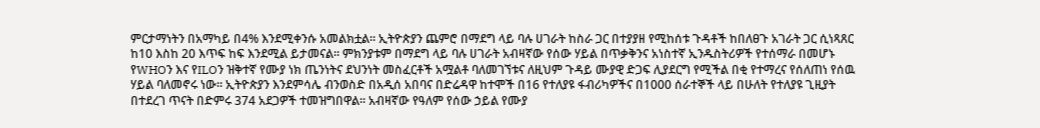ምርታማነትን በአማካይ በ4% እንደሚቀንሱ አመልክቷል። ኢትዮጵያን ጨምሮ በማደግ ላይ ባሉ ሀገራት ከስራ ጋር በተያያዘ የሚከሰቱ ጉዳቶች ከበለፀጉ አገራት ጋር ሲነጻጸር ከ10 እስከ 20 እጥፍ ከፍ እንደሚል ይታመናል። ምክንያቱም በማደግ ላይ ባሉ ሀገራት አብዛኛው የሰው ሃይል በጥቃቅንና አነስተኛ ኢንዱስትሪዎች የተሰማራ በመሆኑ የWHOን እና የILOን ዝቅተኛ የሙያ ነክ ጤንነትና ደህንነት መስፈርቶች አሟልቶ ባለመገኘቱና ለዚህም ጉዳይ ሙያዊ ድጋፍ ሊያደርግ የሚችል በቂ የተማረና የሰለጠነ የሰዉ ሃይል ባለመኖሩ ነው። ኢትዮጵያን እንደምሳሌ ብንወስድ በአዲሰ አበባና በድሬዳዋ ከተሞች በ16 የተለያዩ ፋብሪካዎችና በ1000 ሰራተኞች ላይ በሁለት የተለያዩ ጊዚያት በተደረገ ጥናት በድምሩ 374 አደጋዎች ተመዝግበዋል፡፡ አብዛኛው የዓለም የሰው ኃይል የሙያ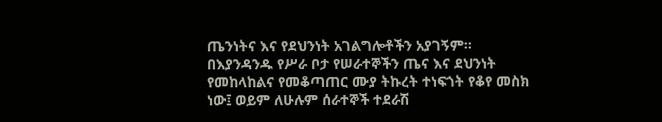ጤንነትና እና የደህንነት አገልግሎቶችን አያገኝም፡፡ በእያንዳንዱ የሥራ ቦታ የሠራተኞችን ጤና እና ደህንነት የመከላከልና የመቆጣጠር ሙያ ትኩረት ተነፍጎት የቆየ መስክ ነው፤ ወይም ለሁሉም ሰራተኞች ተደራሽ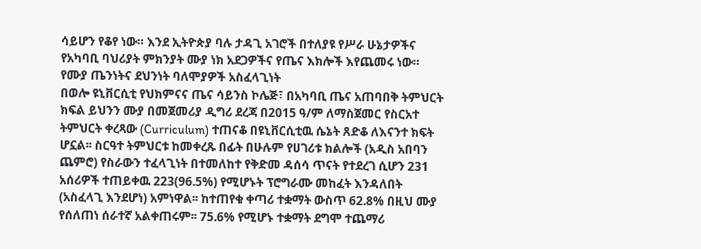ሳይሆን የቆየ ነው። እንደ ኢትዮጵያ ባሉ ታዳጊ አገሮች በተለያዩ የሥራ ሁኔታዎችና የአካባቢ ባህሪያት ምክንያት ሙያ ነክ አደጋዎችና የጤና እክሎች እየጨመሩ ነው።
የሙያ ጤንነትና ደህንነት ባለሞያዎች አስፈላጊነት
በወሎ ዩኒቨርሲቲ የህክምናና ጤና ሳይንስ ኮሌጅ፣ በአካባቢ ጤና አጠባበቅ ትምህርት ክፍል ይህንን ሙያ በመጀመሪያ ዲግሪ ደረጃ በ2015 ዓ/ም ለማስጀመር የስርአተ ትምህርት ቀረጻው (Curriculum) ተጠናቆ በዩኒቨርሲቲዉ ሴኔት ጸድቆ ለእናንተ ክፍት ሆኗል፡፡ ስርዓተ ትምህርቱ ከመቀረጹ በፊት በሁሉም የሀገሪቱ ክልሎች (አዲስ አበባን ጨምሮ) የስራውን ተፈላጊነት በተመለከተ የቅድመ ዳሰሳ ጥናት የተደረገ ሲሆን 231 አሰሪዎች ተጠይቀዉ 223(96.5%) የሚሆኑት ፕሮግራሙ መከፈት እንዳለበት (አስፈላጊ እንደሆነ) አምነዋል፡፡ ከተጠየቁ ቀጣሪ ተቋማት ውስጥ 62.8% በዚህ ሙያ የሰለጠነ ሰራተኛ አልቀጠሩም፡፡ 75.6% የሚሆኑ ተቋማት ደግሞ ተጨማሪ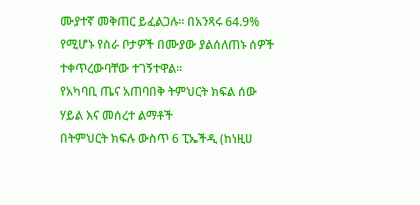ሙያተኛ መቅጠር ይፈልጋሉ፡፡ በአንጻሩ 64.9% የሚሆኑ የስራ ቦታዎች በሙያው ያልሰለጠኑ ሰዎች ተቀጥረውባቸው ተገኝተዋል።
የአካባቢ ጤና አጠባበቅ ትምህርት ክፍል ሰው ሃይል እና መሰረተ ልማቶች
በትምህርት ክፍሉ ውስጥ 6 ፒኤችዲ (ከነዚሀ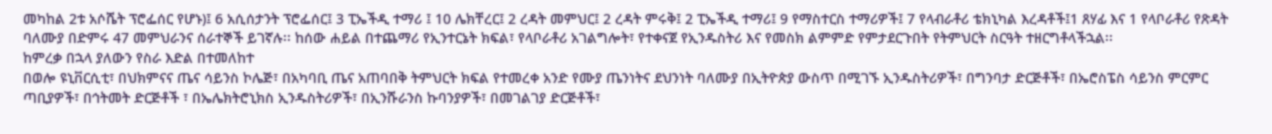መካከል 2ቱ አሶሼት ፕሮፌሰር የሆኑ)፤ 6 አሲሰታንት ፕሮፌሰር፤ 3 ፒኤችዲ ተማሪ ፤ 10 ሌክቸረር፤ 2 ረዳት መምህር፤ 2 ረዳት ምሩቅ፤ 2 ፒኤችዲ ተማሪ፤ 9 የማስተርስ ተማሪዎች፤ 7 የላብራቶሪ ቴክኒካል እረዳቶች፤1 ጸሃፊ እና 1 የላቦራቶሪ የጽዳት ባለሙያ በድምሩ 47 መምህራንና ሰራተኞች ይገኛሉ፡፡ ከሰው ሐይል በተጨማሪ የኢንተርኔት ክፍል፣ የላቦራቶሪ አገልግሎት፣ የተቀናጀ የኢንዱስትሪ እና የመስክ ልምምድ የምታደርጉበት የትምህርት ስርዓት ተዘርግቶላችኋል፡፡
ከምረቃ በኋላ ያለውን የስራ እድል በተመለከተ
በወሎ ዩኒቨርሲቲ፣ በህክምናና ጤና ሳይንስ ኮሌጅ፣ በአካባቢ ጤና አጠባበቅ ትምህርት ክፍል የተመረቀ አንድ የሙያ ጤንነትና ደህንነት ባለሙያ በኢትዮጵያ ውስጥ በሚገኙ ኢንዱስትሪዎች፣ በግንባታ ድርጅቶች፣ በኤሮስፔስ ሳይንስ ምርምር ጣቢያዎች፣ በኅትመት ድርጅቶች ፣ በኤሌክትሮኒክስ ኢንዱስትሪዎች፣ በኢንሹራንስ ኩባንያዎች፣ በመገልገያ ድርጅቶች፣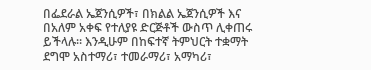በፌደራል ኤጀንሲዎች፣ በክልል ኤጀንሲዎች እና በአለም አቀፍ የተለያዩ ድርጅቶች ውስጥ ሊቀጠሩ ይችላሉ። እንዲሁም በከፍተኛ ትምህርት ተቋማት ደግሞ አስተማሪ፣ ተመራማሪ፣ አማካሪ፣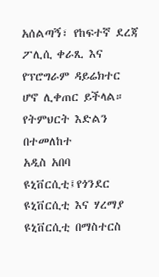አሰልጣኝ፣ የከፍተኛ ደረጃ ፖሊሲ ቀራጺ እና የፕሮግራም ዳይሬክተር ሆኖ ሊቀጠር ይችላል።
የትምህርት እድልን በተመለከተ
አዲስ አበባ ዩኒቨርሲቲ፤የጎንደር ዩኒቨርሲቲ እና ሃረማያ ዩኒቨርሲቲ በማስተርስ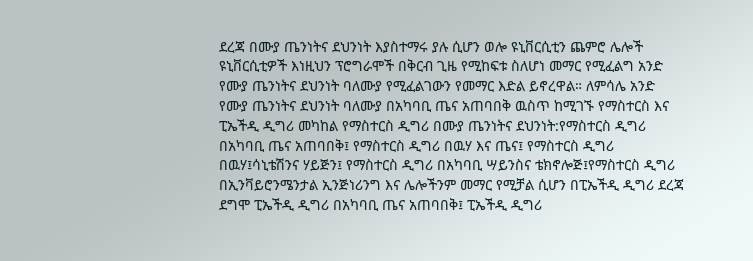ደረጃ በሙያ ጤንነትና ደህንነት እያስተማሩ ያሉ ሲሆን ወሎ ዩኒቨርሲቲን ጨምሮ ሌሎች ዩኒቨርሲቲዎች እነዚህን ፕሮግራሞች በቅርብ ጊዜ የሚከፍቱ ስለሆነ መማር የሚፈልግ አንድ የሙያ ጤንነትና ደህንነት ባለሙያ የሚፈልገውን የመማር እድል ይኖረዋል። ለምሳሌ አንድ የሙያ ጤንነትና ደህንነት ባለሙያ በአካባቢ ጤና አጠባበቅ ዉስጥ ከሚገኙ የማስተርስ እና ፒኤችዲ ዲግሪ መካከል የማስተርስ ዲግሪ በሙያ ጤንነትና ደህንነት:የማስተርስ ዲግሪ በአካባቢ ጤና አጠባበቅ፤ የማስተርስ ዲግሪ በዉሃ እና ጤና፤ የማስተርስ ዲግሪ በዉሃ፤ሳኒቴሽንና ሃይጅን፤ የማስተርስ ዲግሪ በአካባቢ ሣይንስና ቴክኖሎጅ፤የማስተርስ ዲግሪ በኢንቫይሮንሜንታል ኢንጅነሪንግ እና ሌሎችንም መማር የሚቻል ሲሆን በፒኤችዲ ዲግሪ ደረጃ ደግሞ ፒኤችዲ ዲግሪ በአካባቢ ጤና አጠባበቅ፤ ፒኤችዲ ዲግሪ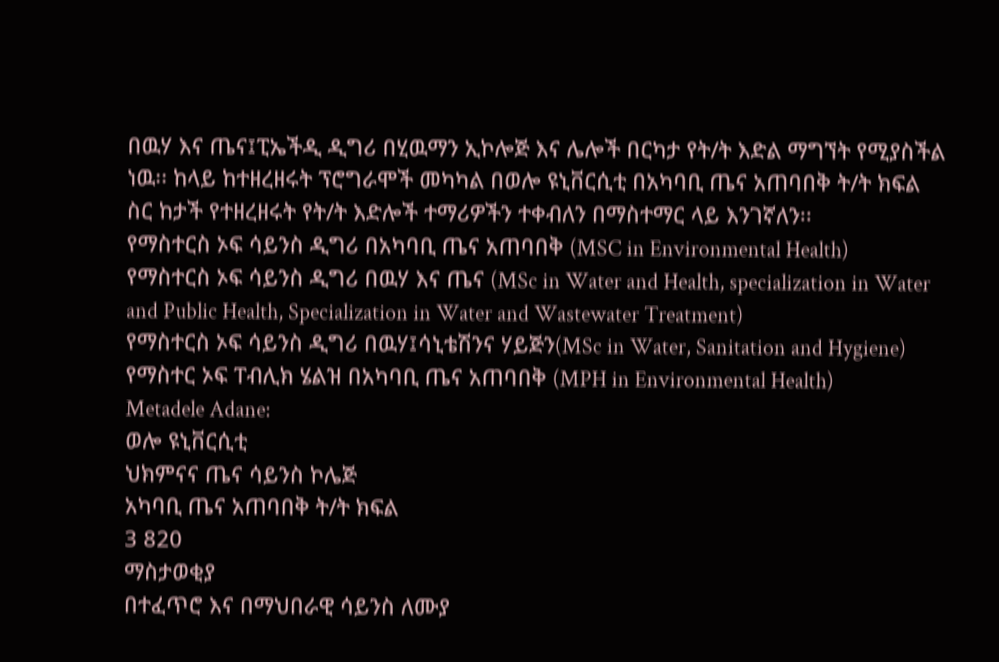በዉሃ እና ጤና፤ፒኤችዲ ዲግሪ በሂዉማን ኢኮሎጅ እና ሌሎች በርካታ የት/ት እድል ማግኘት የሚያስችል ነዉ፡፡ ከላይ ከተዘረዘሩት ፕሮግራሞች መካካል በወሎ ዩኒቨርሲቲ በአካባቢ ጤና አጠባበቅ ት/ት ክፍል ስር ከታች የተዘረዘሩት የት/ት እድሎች ተማሪዎችን ተቀብለን በማስተማር ላይ እንገኛለን፡፡
የማስተርስ ኦፍ ሳይንስ ዲግሪ በአካባቢ ጤና አጠባበቅ (MSC in Environmental Health)
የማስተርስ ኦፍ ሳይንስ ዲግሪ በዉሃ እና ጤና (MSc in Water and Health, specialization in Water and Public Health, Specialization in Water and Wastewater Treatment)
የማስተርስ ኦፍ ሳይንስ ዲግሪ በዉሃ፤ሳኒቴሽንና ሃይጅን(MSc in Water, Sanitation and Hygiene)
የማስተር ኦፍ ፐብሊክ ሄልዝ በአካባቢ ጤና አጠባበቅ (MPH in Environmental Health)
Metadele Adane:
ወሎ ዩኒቨርሲቲ
ህክምናና ጤና ሳይንስ ኮሌጅ
አካባቢ ጤና አጠባበቅ ት/ት ክፍል
3 820
ማስታወቂያ
በተፈጥሮ እና በማህበራዊ ሳይንስ ለሙያ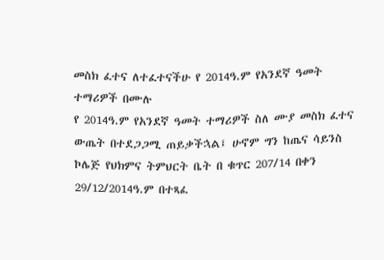መስክ ፈተና ለተፈተናችሁ የ 2014ዓ.ም የአንደኛ ዓመት ተማሪዎች በሙሉ
የ 2014ዓ.ም የአንደኛ ዓመት ተማሪዎች ስለ ሙያ መስክ ፈተና ውጤት በተደጋጋሚ ጠይቃችኋል፤ ሁኖም ግን ከጤና ሳይንስ ኮሌጅ የህክምና ትምህርት ቤት በ ቁጥር 207/14 በቀን 29/12/2014ዓ.ም በተጻፈ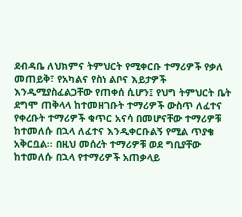ደብዳቤ ለህክምና ትምህርት የሚቀርቡ ተማሪዎች የቃለ መጠይቅ፣ የአካልና የስነ ልቦና እይታዎች እንዲሚያስፈልጋቸው የጠቀሰ ሲሆን፤ የህግ ትምህርት ቤት ደግሞ ጠቅላላ ከተመዘገቡት ተማሪዎች ውስጥ ለፈተና የቀረቡት ተማሪዎች ቁጥር አናሳ በመሆናቸው ተማሪዎቹ ከተመለሱ በኋላ ለፈተና እንዲቀርቡልኝ የሚል ጥያቄ አቅርቧል፡፡ በዚህ መሰረት ተማሪዎቹ ወደ ግቢያቸው ከተመለሱ በኋላ የተማሪዎች አጠቃላይ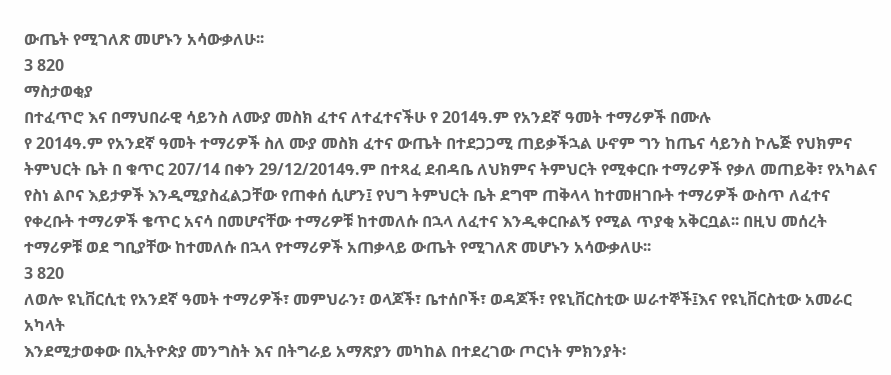ውጤት የሚገለጽ መሆኑን አሳውቃለሁ፡፡
3 820
ማስታወቂያ
በተፈጥሮ እና በማህበራዊ ሳይንስ ለሙያ መስክ ፈተና ለተፈተናችሁ የ 2014ዓ.ም የአንደኛ ዓመት ተማሪዎች በሙሉ
የ 2014ዓ.ም የአንደኛ ዓመት ተማሪዎች ስለ ሙያ መስክ ፈተና ውጤት በተደጋጋሚ ጠይቃችኋል ሁኖም ግን ከጤና ሳይንስ ኮሌጅ የህክምና ትምህርት ቤት በ ቁጥር 207/14 በቀን 29/12/2014ዓ.ም በተጻፈ ደብዳቤ ለህክምና ትምህርት የሚቀርቡ ተማሪዎች የቃለ መጠይቅ፣ የአካልና የስነ ልቦና እይታዎች እንዲሚያስፈልጋቸው የጠቀሰ ሲሆን፤ የህግ ትምህርት ቤት ደግሞ ጠቅላላ ከተመዘገቡት ተማሪዎች ውስጥ ለፈተና የቀረቡት ተማሪዎች ቄጥር አናሳ በመሆናቸው ተማሪዎቹ ከተመለሱ በኋላ ለፈተና እንዲቀርቡልኝ የሚል ጥያቂ አቅርቧል፡፡ በዚህ መሰረት ተማሪዎቹ ወደ ግቢያቸው ከተመለሱ በኋላ የተማሪዎች አጠቃላይ ውጤት የሚገለጽ መሆኑን አሳውቃለሁ፡፡
3 820
ለወሎ ዩኒቨርሲቲ የአንደኛ ዓመት ተማሪዎች፣ መምህራን፣ ወላጆች፣ ቤተሰቦች፣ ወዳጆች፣ የዩኒቨርስቲው ሠራተኞች፤እና የዩኒቨርስቲው አመራር አካላት
እንደሚታወቀው በኢትዮጵያ መንግስት እና በትግራይ አማጽያን መካከል በተደረገው ጦርነት ምክንያት፡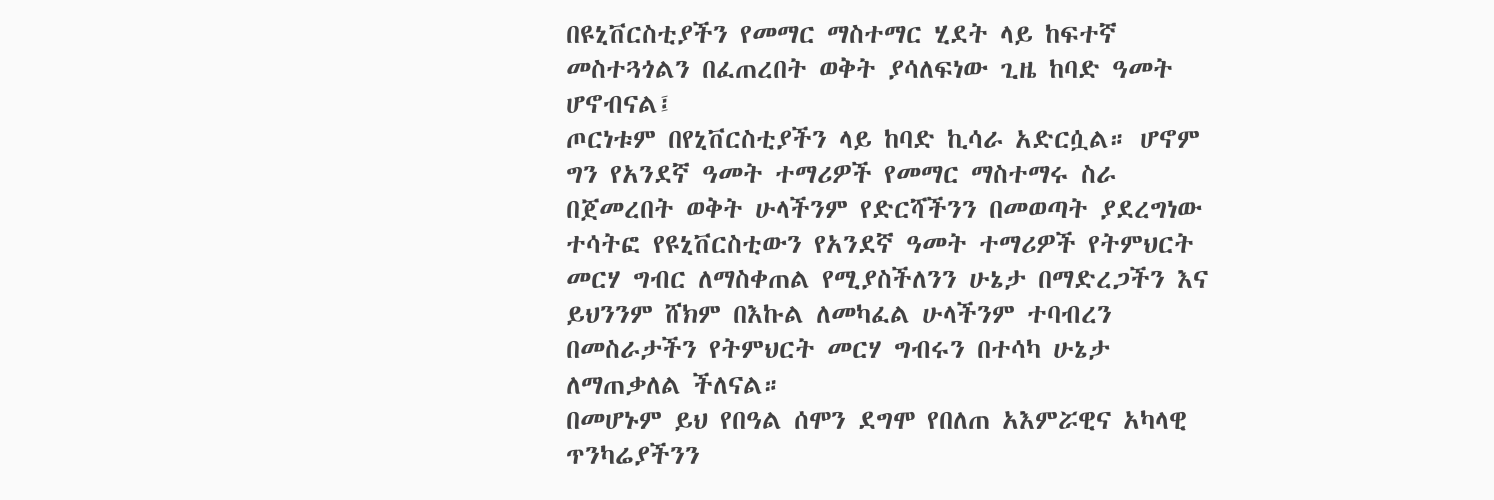በዩኒቨርስቲያችን የመማር ማስተማር ሂደት ላይ ከፍተኛ መስተጓጎልን በፈጠረበት ወቅት ያሳለፍነው ጊዜ ከባድ ዓመት ሆኖብናል፤
ጦርነቱም በየኒቨርስቲያችን ላይ ከባድ ኪሳራ አድርሷል። ሆኖም ግን የአንደኛ ዓመት ተማሪዎች የመማር ማስተማሩ ስራ በጀመረበት ወቅት ሁላችንም የድርሻችንን በመወጣት ያደረግነው ተሳትፎ የዩኒቨርስቲውን የአንደኛ ዓመት ተማሪዎች የትምህርት መርሃ ግብር ለማስቀጠል የሚያስችለንን ሁኔታ በማድረጋችን እና ይህንንም ሸክም በእኩል ለመካፈል ሁላችንም ተባብረን በመስራታችን የትምህርት መርሃ ግብሩን በተሳካ ሁኔታ ለማጠቃለል ችለናል።
በመሆኑም ይህ የበዓል ሰሞን ደግሞ የበለጠ አእምሯዊና አካላዊ ጥንካሬያችንን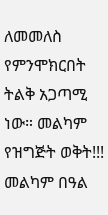ለመመለስ የምንሞክርበት ትልቅ አጋጣሚ ነው። መልካም የዝግጅት ወቅት!!! መልካም በዓል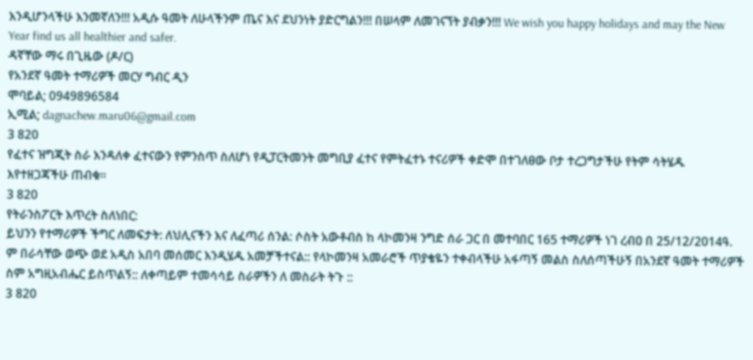እንዲሆንላችሁ እንመኛለን!!! አዲሱ ዓመት ለሁላችንም ጤና እና ደህንነት ያድርግልን!!! በሠላም ለመገናኘት ያብቃን!!! We wish you happy holidays and may the New Year find us all healthier and safer.
ዳኛቸው ማሩ በጊዜው (ዶ/ር)
የአንደኛ ዓመት ተማሪዎች መርሃ ግብር ዲን
ሞባይል; 0949896584
ኢሚል; dagnachew.maru06@gmail.com
3 820
የፈተና ዝግጂት ስራ እንዳለቀ ፈተናውን የምንስጥ ስለሆነ የዲፓርትመንት መግቢያ ፈተና የምትፈተኑ ተናሪዎች ቀድሞ በተገለፀው ቦታ ተረጋግታችሁ የትም ሳትሄዱ እየተዘጋጃችሁ ጠብቁ።
3 820
የትራንስፖርት እጥረት ስለነበር:
ይህንን የተማሪዎች ችግር ለመፍታት: ለህሊናችን እና ለፈጣሪ ሰንል: ሶስት አውቶብስ ከ ላኮመንዛ ንግድ ሰራ ጋር በ መተባበር 165 ተማሪዎች ነገ ረብዐ በ 25/12/2014ዓ. ም በራሳቸው ወጭ ወደ አዲስ አበባ መሰመር እንዲሄዱ አመቻችተናል:: የላኮመንዛ አመራሮች ጥያቄዬን ተቀብላችሁ አፋጣኝ መልስ ስለሰጣችሁኝ በአንደኛ ዓመት ተማሪዎች ስም አግዚአብሔር ይስጥልኝ:: ለቀጣይም ተመሳሳይ ስራዎችን ለ መስራት ትጉ ::
3 820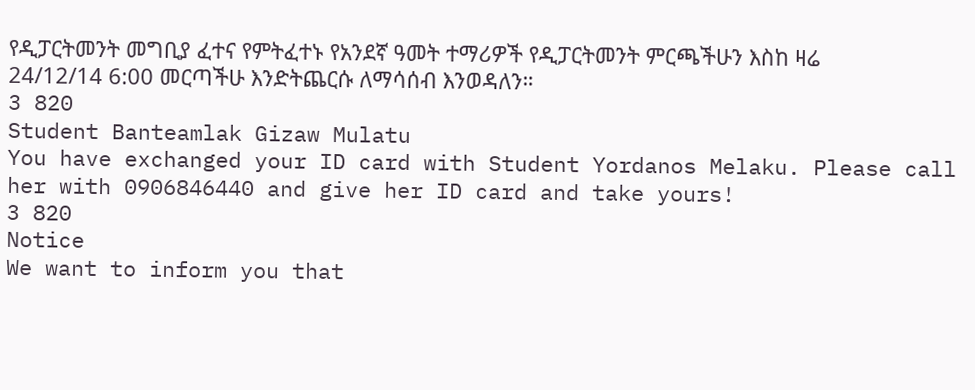የዲፓርትመንት መግቢያ ፈተና የምትፈተኑ የአንደኛ ዓመት ተማሪዎች የዲፓርትመንት ምርጫችሁን እስከ ዛሬ 24/12/14 6:00 መርጣችሁ እንድትጨርሱ ለማሳሰብ እንወዳለን።
3 820
Student Banteamlak Gizaw Mulatu
You have exchanged your ID card with Student Yordanos Melaku. Please call her with 0906846440 and give her ID card and take yours!
3 820
Notice
We want to inform you that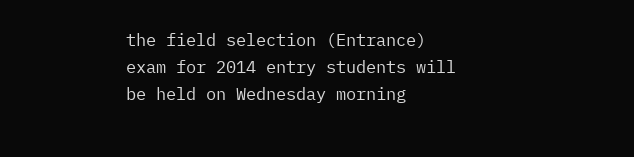the field selection (Entrance) exam for 2014 entry students will be held on Wednesday morning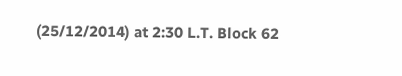(25/12/2014) at 2:30 L.T. Block 62